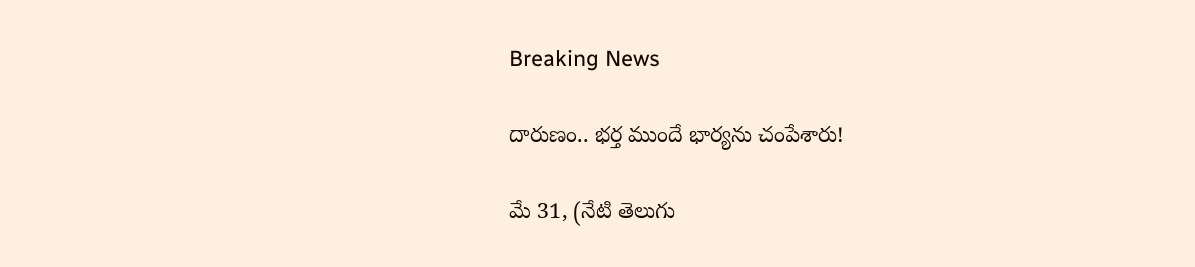Breaking News

దారుణం.. భర్త ముందే భార్యను చంపేశారు!

మే 31, (నేటి తెలుగు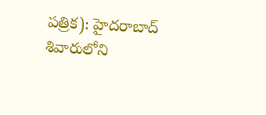పత్రిక): హైదరాబాద్ శివారులోని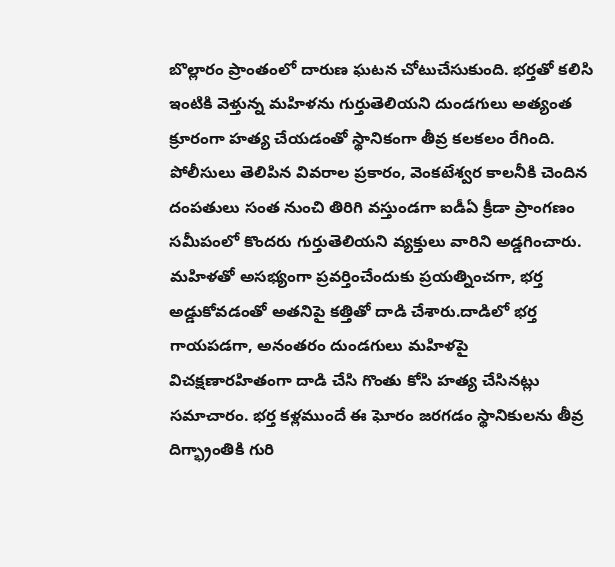బొల్లారం ప్రాంతంలో దారుణ ఘటన చోటుచేసుకుంది. భర్తతో కలిసి ఇంటికి వెళ్తున్న మహిళను గుర్తుతెలియని దుండగులు అత్యంత క్రూరంగా హత్య చేయడంతో స్థానికంగా తీవ్ర కలకలం రేగింది. పోలీసులు తెలిపిన వివరాల ప్రకారం, వెంకటేశ్వర కాలనీకి చెందిన దంపతులు సంత నుంచి తిరిగి వస్తుండగా ఐడీఏ క్రీడా ప్రాంగణం సమీపంలో కొందరు గుర్తుతెలియని వ్యక్తులు వారిని అడ్డగించారు. మహిళతో అసభ్యంగా ప్రవర్తించేందుకు ప్రయత్నించగా, భర్త అడ్డుకోవడంతో అతనిపై కత్తితో దాడి చేశారు.దాడిలో భర్త గాయపడగా, అనంతరం దుండగులు మహిళపై విచక్షణారహితంగా దాడి చేసి గొంతు కోసి హత్య చేసినట్లు సమాచారం. భర్త కళ్లముందే ఈ ఘోరం జరగడం స్థానికులను తీవ్ర దిగ్భ్రాంతికి గురి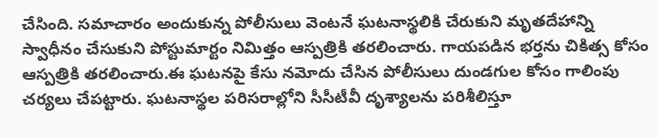చేసింది. సమాచారం అందుకున్న పోలీసులు వెంటనే ఘటనాస్థలికి చేరుకుని మృతదేహాన్ని స్వాధీనం చేసుకుని పోస్టుమార్టం నిమిత్తం ఆస్పత్రికి తరలించారు. గాయపడిన భర్తను చికిత్స కోసం ఆస్పత్రికి తరలించారు.ఈ ఘటనపై కేసు నమోదు చేసిన పోలీసులు దుండగుల కోసం గాలింపు చర్యలు చేపట్టారు. ఘటనాస్థల పరిసరాల్లోని సీసీటీవీ దృశ్యాలను పరిశీలిస్తూ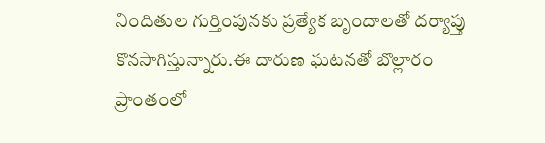నిందితుల గుర్తింపునకు ప్రత్యేక బృందాలతో దర్యాప్తు కొనసాగిస్తున్నారు.ఈ దారుణ ఘటనతో బొల్లారం ప్రాంతంలో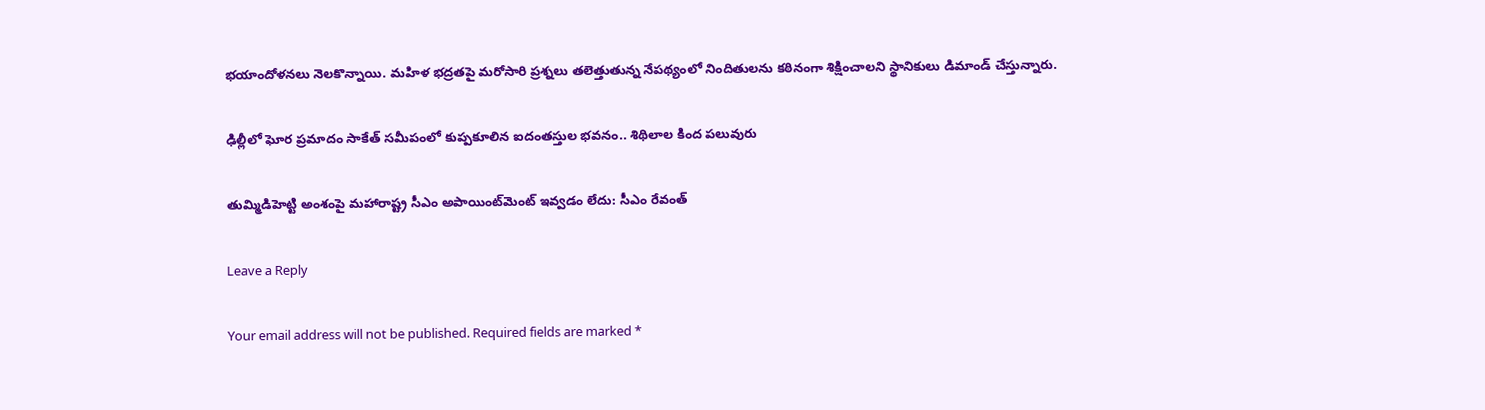భయాందోళనలు నెలకొన్నాయి. మహిళ భద్రతపై మరోసారి ప్రశ్నలు తలెత్తుతున్న నేపథ్యంలో నిందితులను కఠినంగా శిక్షించాలని స్థానికులు డిమాండ్ చేస్తున్నారు.

ఢిల్లీలో ఘోర ప్రమాదం సాకేత్ సమీపంలో కుప్పకూలిన ఐదంతస్తుల భవనం.. శిథిలాల కింద పలువురు

తుమ్మిడిహెట్టి అంశంపై మహారాష్ట్ర సీఎం అపాయింట్‌మెంట్ ఇవ్వడం లేదు: సీఎం రేవంత్

Leave a Reply

Your email address will not be published. Required fields are marked *